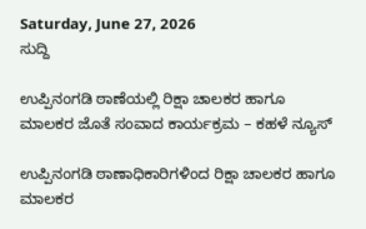Saturday, June 27, 2026
ಸುದ್ದಿ

ಉಪ್ಪಿನಂಗಡಿ ಠಾಣೆಯಲ್ಲಿ ರಿಕ್ಷಾ ಚಾಲಕರ ಹಾಗೂ ಮಾಲಕರ ಜೊತೆ ಸಂವಾದ ಕಾರ್ಯಕ್ರಮ – ಕಹಳೆ ನ್ಯೂಸ್

ಉಪ್ಪಿನಂಗಡಿ ಠಾಣಾಧಿಕಾರಿಗಳಿಂದ ರಿಕ್ಷಾ ಚಾಲಕರ ಹಾಗೂ ಮಾಲಕರ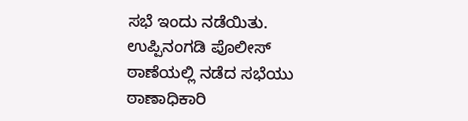ಸಭೆ ಇಂದು ನಡೆಯಿತು. ಉಪ್ಪಿನಂಗಡಿ ಪೊಲೀಸ್ ಠಾಣೆಯಲ್ಲಿ ನಡೆದ ಸಭೆಯು ಠಾಣಾಧಿಕಾರಿ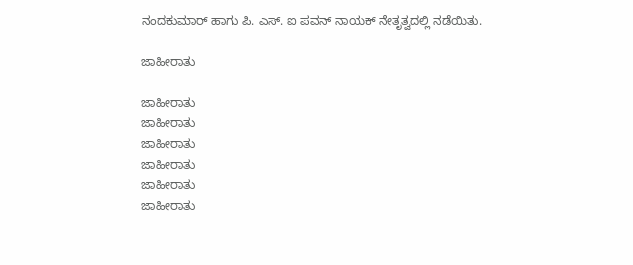ನಂದಕುಮಾರ್ ಹಾಗು ಪಿ. ಎಸ್. ಐ ಪವನ್ ನಾಯಕ್ ನೇತೃತ್ವದಲ್ಲಿ ನಡೆಯಿತು.

ಜಾಹೀರಾತು

ಜಾಹೀರಾತು
ಜಾಹೀರಾತು
ಜಾಹೀರಾತು
ಜಾಹೀರಾತು
ಜಾಹೀರಾತು
ಜಾಹೀರಾತು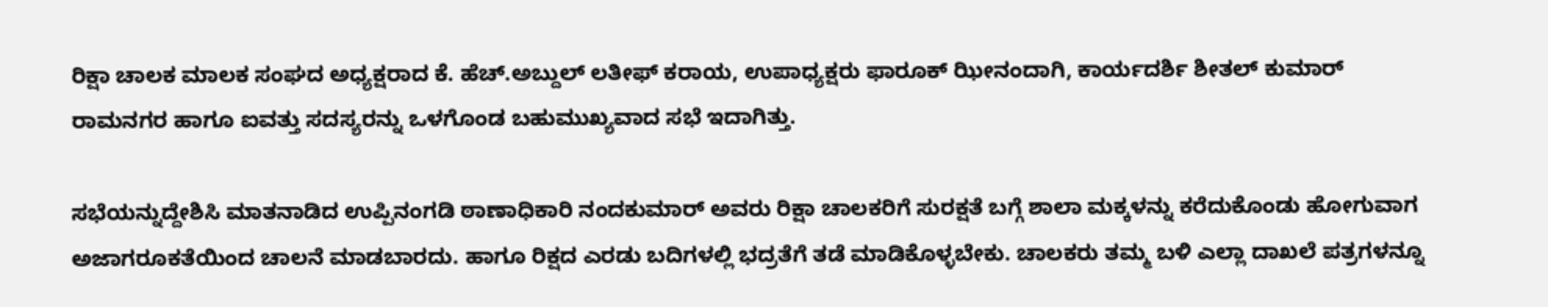ರಿಕ್ಷಾ ಚಾಲಕ ಮಾಲಕ ಸಂಘದ ಅಧ್ಯಕ್ಷರಾದ ಕೆ. ಹೆಚ್.ಅಬ್ದುಲ್ ಲತೀಫ್ ಕರಾಯ, ಉಪಾಧ್ಯಕ್ಷರು ಫಾರೂಕ್ ಝೀನಂದಾಗಿ, ಕಾರ್ಯದರ್ಶಿ ಶೀತಲ್ ಕುಮಾರ್ ರಾಮನಗರ ಹಾಗೂ ಐವತ್ತು ಸದಸ್ಯರನ್ನು ಒಳಗೊಂಡ ಬಹುಮುಖ್ಯವಾದ ಸಭೆ ಇದಾಗಿತ್ತು.

ಸಭೆಯನ್ನುದ್ದೇಶಿಸಿ ಮಾತನಾಡಿದ ಉಪ್ಪಿನಂಗಡಿ ಠಾಣಾಧಿಕಾರಿ ನಂದಕುಮಾರ್ ಅವರು ರಿಕ್ಷಾ ಚಾಲಕರಿಗೆ ಸುರಕ್ಷತೆ ಬಗ್ಗೆ ಶಾಲಾ ಮಕ್ಕಳನ್ನು ಕರೆದುಕೊಂಡು ಹೋಗುವಾಗ ಅಜಾಗರೂಕತೆಯಿಂದ ಚಾಲನೆ ಮಾಡಬಾರದು. ಹಾಗೂ ರಿಕ್ಷದ ಎರಡು ಬದಿಗಳಲ್ಲಿ ಭದ್ರತೆಗೆ ತಡೆ ಮಾಡಿಕೊಳ್ಳಬೇಕು. ಚಾಲಕರು ತಮ್ಮ ಬಳಿ ಎಲ್ಲಾ ದಾಖಲೆ ಪತ್ರಗಳನ್ನೂ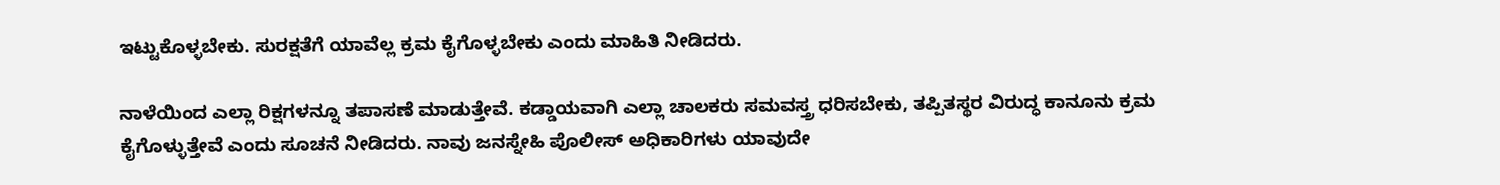ಇಟ್ಟುಕೊಳ್ಳಬೇಕು. ಸುರಕ್ಷತೆಗೆ ಯಾವೆಲ್ಲ ಕ್ರಮ ಕೈಗೊಳ್ಳಬೇಕು ಎಂದು ಮಾಹಿತಿ ನೀಡಿದರು.

ನಾಳೆಯಿಂದ ಎಲ್ಲಾ ರಿಕ್ಷಗಳನ್ನೂ ತಪಾಸಣೆ ಮಾಡುತ್ತೇವೆ. ಕಡ್ಡಾಯವಾಗಿ ಎಲ್ಲಾ ಚಾಲಕರು ಸಮವಸ್ತ್ರ ಧರಿಸಬೇಕು, ತಪ್ಪಿತಸ್ಥರ ವಿರುದ್ಧ ಕಾನೂನು ಕ್ರಮ ಕೈಗೊಳ್ಳುತ್ತೇವೆ ಎಂದು ಸೂಚನೆ ನೀಡಿದರು. ನಾವು ಜನಸ್ನೇಹಿ ಪೊಲೀಸ್ ಅಧಿಕಾರಿಗಳು ಯಾವುದೇ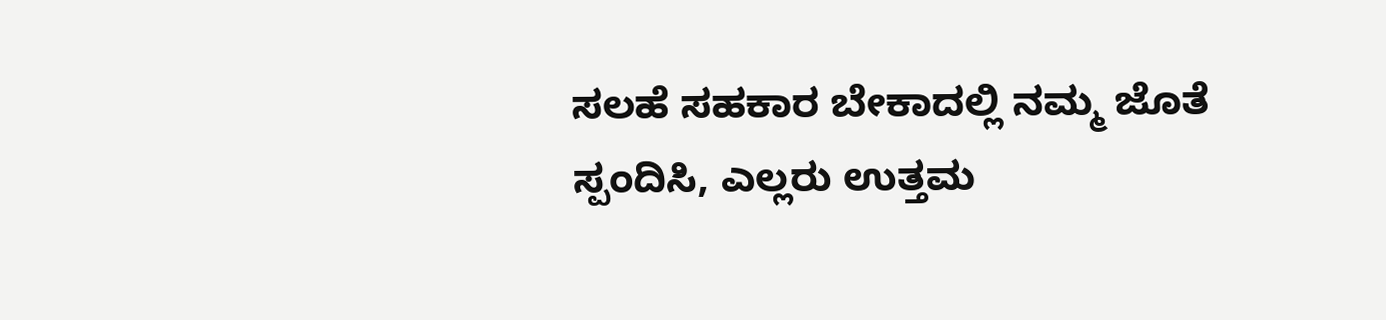ಸಲಹೆ ಸಹಕಾರ ಬೇಕಾದಲ್ಲಿ ನಮ್ಮ ಜೊತೆ ಸ್ಪಂದಿಸಿ, ಎಲ್ಲರು ಉತ್ತಮ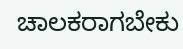ಚಾಲಕರಾಗಬೇಕು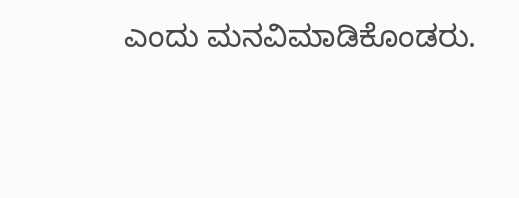ಎಂದು ಮನವಿಮಾಡಿಕೊಂಡರು.